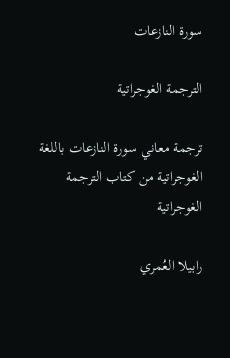سورة النازعات

الترجمة الغوجراتية

ترجمة معاني سورة النازعات باللغة الغوجراتية من كتاب الترجمة الغوجراتية

رابيلا العُمري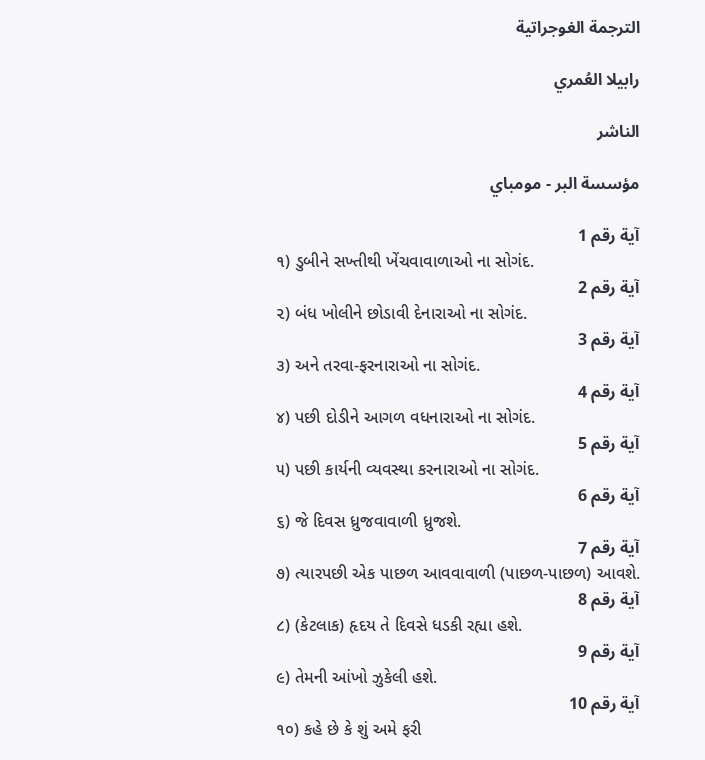الترجمة الغوجراتية

رابيلا العُمري

الناشر

مؤسسة البر - مومباي

آية رقم 1
૧) ડુબીને સખ્તીથી ખેંચવાવાળાઓ ના સોગંદ.
آية رقم 2
૨) બંધ ખોલીને છોડાવી દેનારાઓ ના સોગંદ.
آية رقم 3
૩) અને તરવા-ફરનારાઓ ના સોગંદ.
آية رقم 4
૪) પછી દોડીને આગળ વધનારાઓ ના સોગંદ.
آية رقم 5
૫) પછી કાર્યની વ્યવસ્થા કરનારાઓ ના સોગંદ.
آية رقم 6
૬) જે દિવસ ધ્રુજવાવાળી ધ્રુજશે.
آية رقم 7
૭) ત્યારપછી એક પાછળ આવવાવાળી (પાછળ-પાછળ) આવશે.
آية رقم 8
૮) (કેટલાક) હૃદય તે દિવસે ધડકી રહ્યા હશે.
آية رقم 9
૯) તેમની આંખો ઝુકેલી હશે.
آية رقم 10
૧૦) કહે છે કે શું અમે ફરી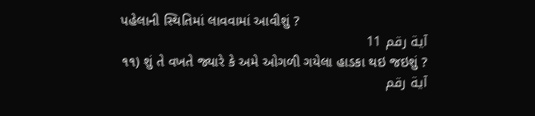પહેલાની સ્થિતિમાં લાવવામાં આવીશું ?
آية رقم 11
૧૧) શું તે વખતે જ્યારે કે અમે ઓગળી ગયેલા હાડકા થઇ જઇશું ?
آية رقم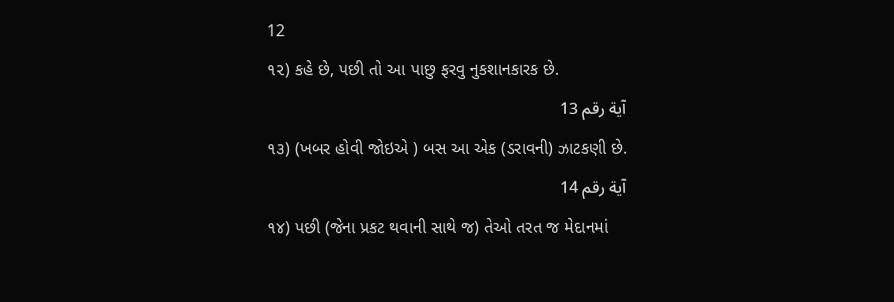12
૧૨) કહે છે, પછી તો આ પાછુ ફરવુ નુકશાનકારક છે.
آية رقم 13
૧૩) (ખબર હોવી જોઇએ ) બસ આ એક (ડરાવની) ઝાટકણી છે.
آية رقم 14
૧૪) પછી (જેના પ્રકટ થવાની સાથે જ) તેઓ તરત જ મેદાનમાં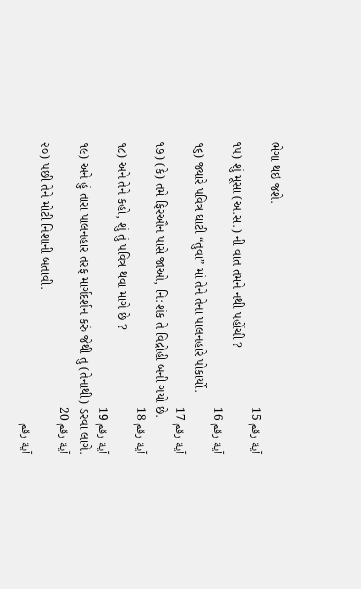ભેગા થઇ જશે.
آية رقم 15
૧૫) શું મૂસા (અ.સ.) ની વાત તમને નથી પહોંચી ?
آية رقم 16
૧૬) જ્યારે પવિત્ર ઘાટી “તુવા” માં તેને તેના પાલનહારે પોકાર્યો.
آية رقم 17
૧૭) (કે) તમે ફિરઔન પાસે જાઓ, નિ:શંક તે વિદ્રોહી બની ગયો છે.
آية رقم 18
૧૮) અને તેને કહો, શું તું પવિત્ર થવા માગે છે ?
آية رقم 19
૧૯) અને હું તારા પાલનહાર તરફ માર્ગદર્શન કરું જેથી તુ (તેનાથી) ડરવા લાગે.
آية رقم 20
૨૦) પછી તેને મોટી નિશાની બતાવી.
آية رقم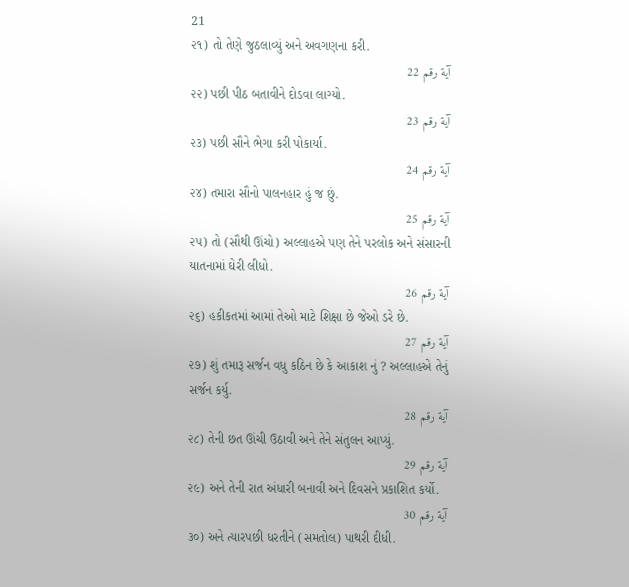21
૨૧) તો તેણે જુઠલાવ્યું અને અવગણના કરી.
آية رقم 22
૨૨) પછી પીઠ બતાવીને દોડવા લાગ્યો.
آية رقم 23
૨૩) પછી સૌને ભેગા કરી પોકાર્યા.
آية رقم 24
૨૪) તમારા સૌનો પાલનહાર હું જ છું.
آية رقم 25
૨૫) તો (સૌથી ઊંચો) અલ્લાહએ પણ તેને પરલોક અને સંસારની યાતનામાં ઘેરી લીધો.
آية رقم 26
૨૬) હકીકતમાં આમાં તેઓ માટે શિક્ષા છે જેઓ ડરે છે.
آية رقم 27
૨૭) શું તમારૂ સર્જન વધુ કઠિન છે કે આકાશ નું ? અલ્લાહએ તેનું સર્જન કર્યુ.
آية رقم 28
૨૮) તેની છત ઊંચી ઉઠાવી અને તેને સંતુલન આપ્યું.
آية رقم 29
૨૯) અને તેની રાત અંધારી બનાવી અને દિવસને પ્રકાશિત કર્યો.
آية رقم 30
૩૦) અને ત્યારપછી ધરતીને (સમતોલ) પાથરી દીધી.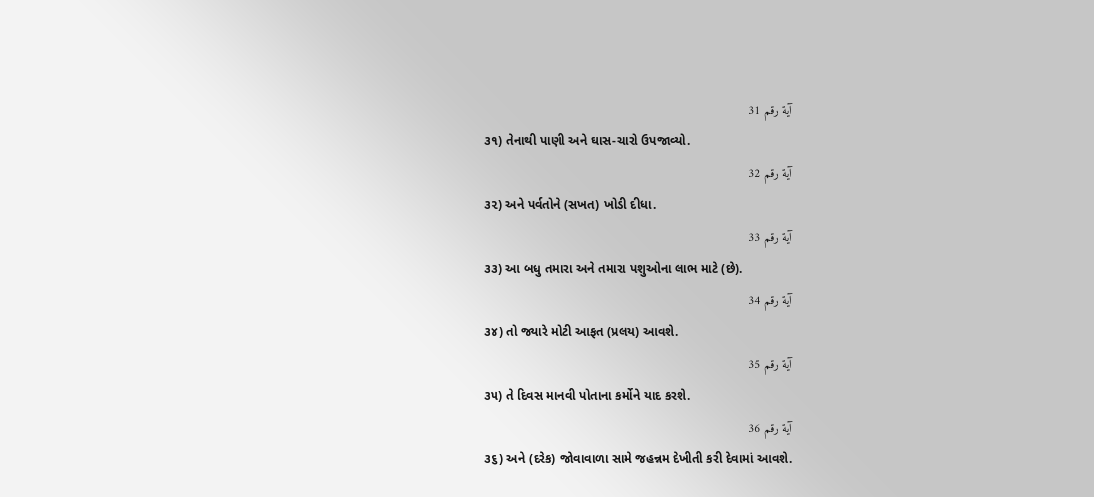آية رقم 31
૩૧) તેનાથી પાણી અને ઘાસ-ચારો ઉપજાવ્યો.
آية رقم 32
૩૨) અને પર્વતોને (સખત) ખોડી દીધા.
آية رقم 33
૩૩) આ બધુ તમારા અને તમારા પશુઓના લાભ માટે (છે).
آية رقم 34
૩૪) તો જ્યારે મોટી આફત (પ્રલય) આવશે.
آية رقم 35
૩૫) તે દિવસ માનવી પોતાના કર્મોને યાદ કરશે.
آية رقم 36
૩૬) અને (દરેક) જોવાવાળા સામે જહન્નમ દેખીતી કરી દેવામાં આવશે.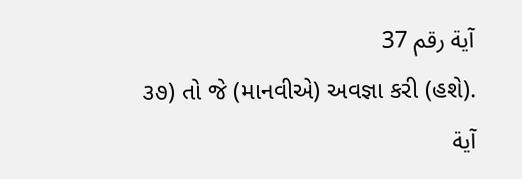آية رقم 37
૩૭) તો જે (માનવીએ) અવજ્ઞા કરી (હશે).
آية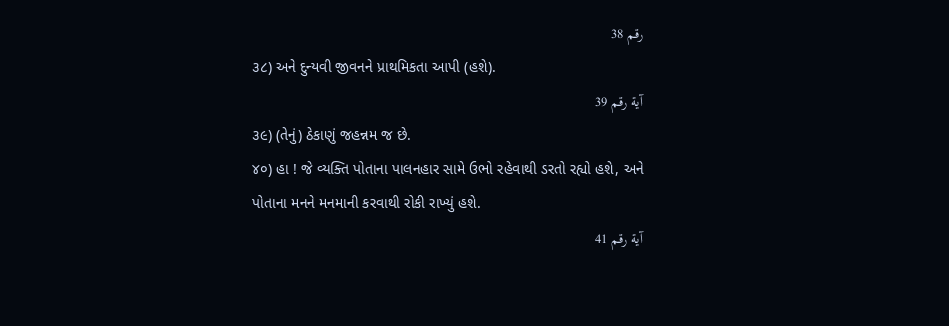رقم 38
૩૮) અને દુન્યવી જીવનને પ્રાથમિકતા આપી (હશે).
آية رقم 39
૩૯) (તેનું) ઠેકાણું જહન્નમ જ છે.
૪૦) હા ! જે વ્યક્તિ પોતાના પાલનહાર સામે ઉભો રહેવાથી ડરતો રહ્યો હશે, અને પોતાના મનને મનમાની કરવાથી રોકી રાખ્યું હશે.
آية رقم 41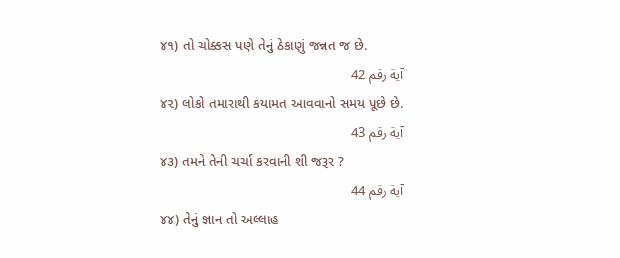૪૧) તો ચોક્કસ પણે તેનું ઠેકાણું જન્નત જ છે.
آية رقم 42
૪૨) લોકો તમારાથી કયામત આવવાનો સમય પૂછે છે.
آية رقم 43
૪૩) તમને તેની ચર્ચા કરવાની શી જરૂર ?
آية رقم 44
૪૪) તેનું જ્ઞાન તો અલ્લાહ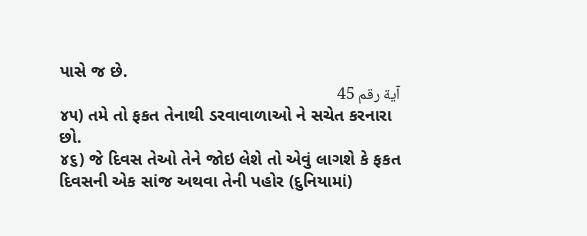પાસે જ છે.
آية رقم 45
૪૫) તમે તો ફકત તેનાથી ડરવાવાળાઓ ને સચેત કરનારા છો.
૪૬) જે દિવસ તેઓ તેને જોઇ લેશે તો એવું લાગશે કે ફકત દિવસની એક સાંજ અથવા તેની પહોર (દુનિયામાં)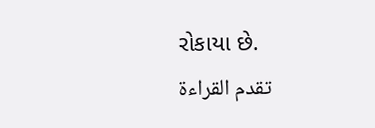રોકાયા છે.
تقدم القراءة